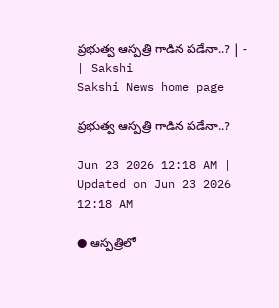ప్రభుత్వ ఆస్పత్రి గాడిన పడేనా..? | - | Sakshi
Sakshi News home page

ప్రభుత్వ ఆస్పత్రి గాడిన పడేనా..?

Jun 23 2026 12:18 AM | Updated on Jun 23 2026 12:18 AM

● ఆస్పత్రిలో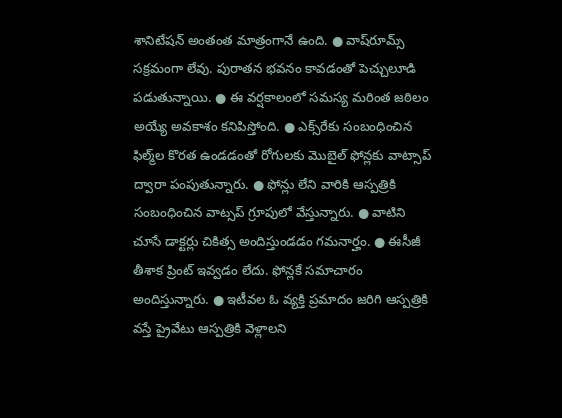శానిటేషన్‌ అంతంత మాత్రంగానే ఉంది. ● వాష్‌రూమ్స్‌ సక్రమంగా లేవు. పురాతన భవనం కావడంతో పెచ్చులూడి పడుతున్నాయి. ● ఈ వర్షకాలంలో సమస్య మరింత జఠిలం అయ్యే అవకాశం కనిపిస్తోంది. ● ఎక్స్‌రేకు సంబంధించిన ఫిల్మ్‌ల కొరత ఉండడంతో రోగులకు మొబైల్‌ ఫోన్లకు వాట్సాప్‌ ద్వారా పంపుతున్నారు. ● ఫోన్లు లేని వారికి ఆస్పత్రికి సంబంధించిన వాట్సప్‌ గ్రూపులో వేస్తున్నారు. ● వాటిని చూసే డాక్టర్లు చికిత్స అందిస్తుండడం గమనార్హం. ● ఈసీజీ తీశాక ప్రింట్‌ ఇవ్వడం లేదు. ఫోన్లకే సమాచారం అందిస్తున్నారు. ● ఇటీవల ఓ వ్యక్తి ప్రమాదం జరిగి ఆస్పత్రికి వస్తే ప్రైవేటు ఆస్పత్రికి వెళ్లాలని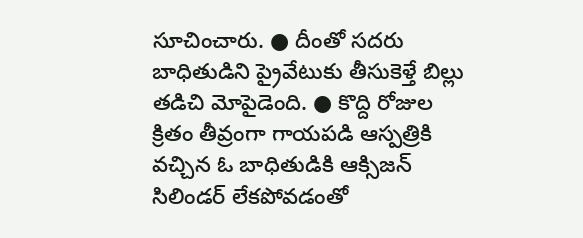సూచించారు. ● దీంతో సదరు బాధితుడిని ప్రైవేటుకు తీసుకెళ్తే బిల్లు తడిచి మోపైడెంది. ● కొద్ది రోజుల క్రితం తీవ్రంగా గాయపడి ఆస్పత్రికి వచ్చిన ఓ బాధితుడికి ఆక్సిజన్‌ సిలిండర్‌ లేకపోవడంతో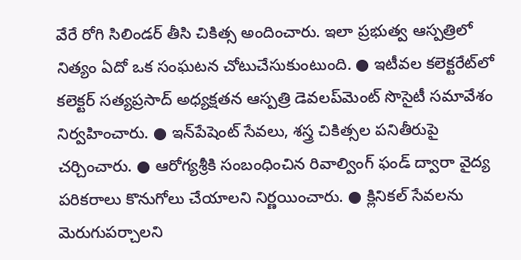వేరే రోగి సిలిండర్‌ తీసి చికిత్స అందించారు. ఇలా ప్రభుత్వ ఆస్పత్రిలో నిత్యం ఏదో ఒక సంఘటన చోటుచేసుకుంటుంది. ● ఇటీవల కలెక్టరేట్‌లో కలెక్టర్‌ సత్యప్రసాద్‌ అధ్యక్షతన ఆస్పత్రి డెవలప్‌మెంట్‌ సొసైటీ సమావేశం నిర్వహించారు. ● ఇన్‌పేషెంట్‌ సేవలు, శస్త్ర చికిత్సల పనితీరుపై చర్చించారు. ● ఆరోగ్యశ్రీకి సంబంధించిన రివాల్వింగ్‌ ఫండ్‌ ద్వారా వైద్య పరికరాలు కొనుగోలు చేయాలని నిర్ణయించారు. ● క్లినికల్‌ సేవలను మెరుగుపర్చాలని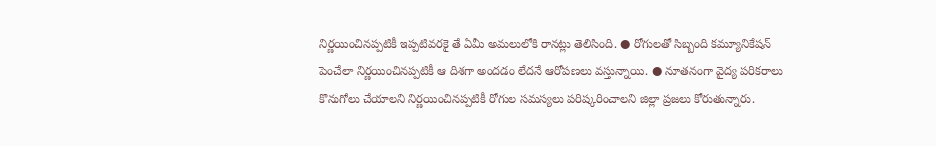నిర్ణయించినప్పటికీ ఇప్పటివరకై తే ఏమీ అమలులోకి రానట్లు తెలిసింది. ● రోగులతో సిబ్బంది కమ్యూనికేషన్‌ పెంచేలా నిర్ణయించినప్పటికీ ఆ దిశగా అందడం లేదనే ఆరోపణలు వస్తున్నాయి. ● నూతనంగా వైద్య పరికరాలు కొనుగోలు చేయాలని నిర్ణయించినప్పటికీ రోగుల సమస్యలు పరిష్కరించాలని జిల్లా ప్రజలు కోరుతున్నారు.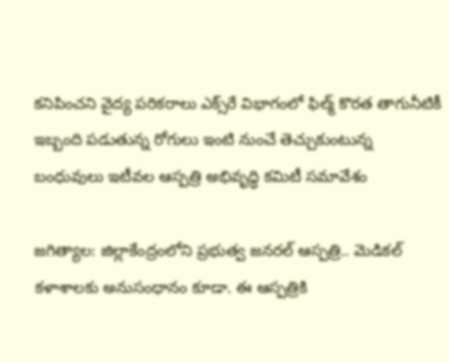కనిపించని వైద్య పరికరాలు ఎక్స్‌రే విభాగంలో ఫిల్మ్‌ కొరత తాగునీటికీ ఇబ్బంది పడుతున్న రోగులు ఇంటి నుంచే తెచ్చుకుంటున్న బంధువులు ఇటీవల ఆస్పత్రి అభివృద్ధి కమిటీ సమావేశం

జగిత్యాల: జిల్లాకేంద్రంలోని ప్రభుత్వ జనరల్‌ ఆస్పత్రి.. మెడికల్‌ కళాశాలకు అనుసంధానం కూడా. ఈ ఆస్పత్రికి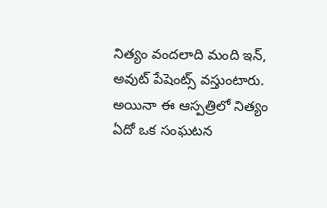నిత్యం వందలాది మంది ఇన్‌, అవుట్‌ పేషెంట్స్‌ వస్తుంటారు. అయినా ఈ ఆస్పత్రిలో నిత్యం ఏదో ఒక సంఘటన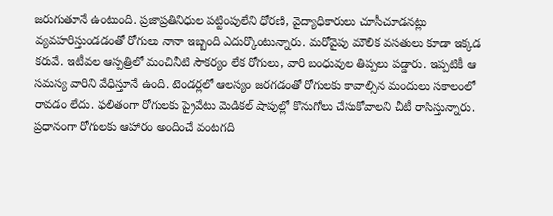జరుగుతూనే ఉంటుంది. ప్రజాప్రతినిధుల పట్టింపులేని ధోరణి, వైద్యాధికారులు చూసీచూడనట్లు వ్యవహరిస్తుండడంతో రోగులు నానా ఇబ్బంది ఎదుర్కొంటున్నారు. మరోవైపు మౌలిక వసతులు కూడా ఇక్కడ కరువే. ఇటీవల ఆస్పత్రిలో మంచినీటి సౌకర్యం లేక రోగులు, వారి బంధువుల తిప్పలు పడ్డారు. ఇప్పటికీ ఆ సమస్య వారిని వేధిస్తూనే ఉంది. టెండర్లలో ఆలస్యం జరగడంతో రోగులకు కావాల్సిన మందులు సకాలంలో రావడం లేదు. ఫలితంగా రోగులకు ప్రైవేటు మెడికల్‌ షాపుల్లో కొనుగోలు చేసుకోవాలని చీటీ రాసిస్తున్నారు. ప్రధానంగా రోగులకు ఆహారం అందించే వంటగది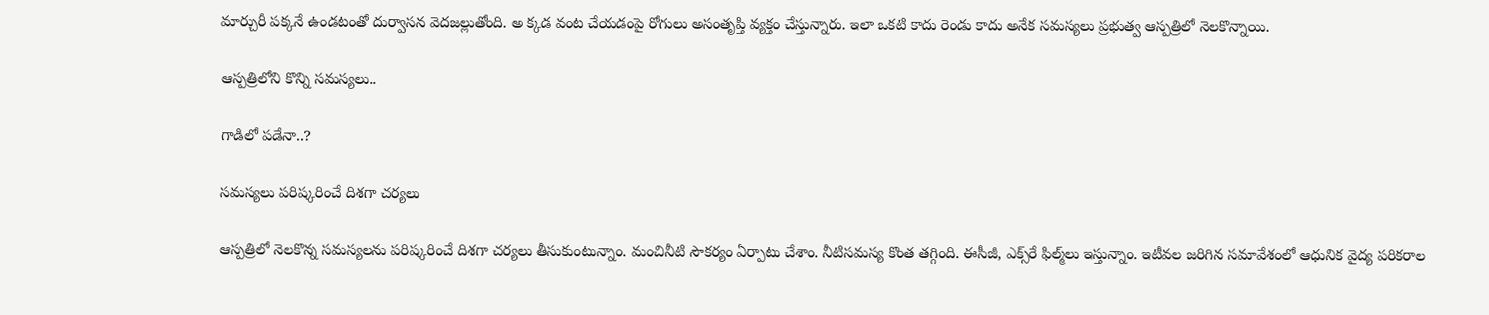మార్చురీ పక్కనే ఉండటంతో దుర్వాసన వెదజల్లుతోంది. అ క్కడ వంట చేయడంపై రోగులు అసంతృప్తి వ్యక్తం చేస్తున్నారు. ఇలా ఒకటి కాదు రెండు కాదు అనేక సమస్యలు ప్రభుత్వ ఆస్పత్రిలో నెలకొన్నాయి.

ఆస్పత్రిలోని కొన్ని సమస్యలు..

గాడిలో పడేనా..?

సమస్యలు పరిష్కరించే దిశగా చర్యలు

ఆస్పత్రిలో నెలకొన్న సమస్యలను పరిష్కరించే దిశగా చర్యలు తీసుకుంటున్నాం. మంచినీటి సౌకర్యం ఏర్పాటు చేశాం. నీటిసమస్య కొంత తగ్గింది. ఈసీజీ, ఎక్స్‌రే ఫిల్మ్‌లు ఇస్తున్నాం. ఇటీవల జరిగిన సమావేశంలో ఆధునిక వైద్య పరికరాల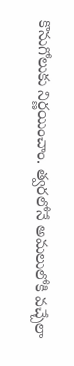కొనుగోలుకు నిర్ణయించాం. త్వరలోనే అమలులోకి వచ్చేలా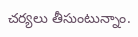చర్యలు తీసుంటున్నాం.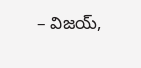– విజయ్‌,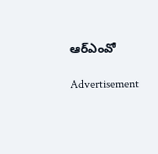ఆర్‌ఎంవో

Advertisement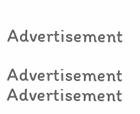Advertisement

Advertisement
Advertisement